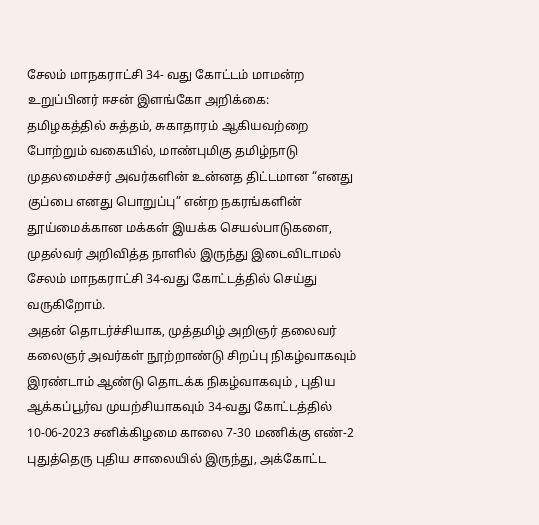சேலம் மாநகராட்சி 34- வது கோட்டம் மாமன்ற உறுப்பினர் ஈசன் இளங்கோ அறிக்கை:
தமிழகத்தில் சுத்தம், சுகாதாரம் ஆகியவற்றை போற்றும் வகையில், மாண்புமிகு தமிழ்நாடு முதலமைச்சர் அவர்களின் உன்னத திட்டமான “எனது குப்பை எனது பொறுப்பு” என்ற நகரங்களின் தூய்மைக்கான மக்கள் இயக்க செயல்பாடுகளை, முதல்வர் அறிவித்த நாளில் இருந்து இடைவிடாமல் சேலம் மாநகராட்சி 34-வது கோட்டத்தில் செய்து வருகிறோம்.
அதன் தொடர்ச்சியாக, முத்தமிழ் அறிஞர் தலைவர் கலைஞர் அவர்கள் நூற்றாண்டு சிறப்பு நிகழ்வாகவும் இரண்டாம் ஆண்டு தொடக்க நிகழ்வாகவும் , புதிய ஆக்கப்பூர்வ முயற்சியாகவும் 34-வது கோட்டத்தில் 10-06-2023 சனிக்கிழமை காலை 7-30 மணிக்கு எண்-2 புதுத்தெரு புதிய சாலையில் இருந்து, அக்கோட்ட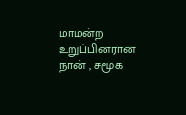மாமன்ற உறுப்பினரான நான் , சமூக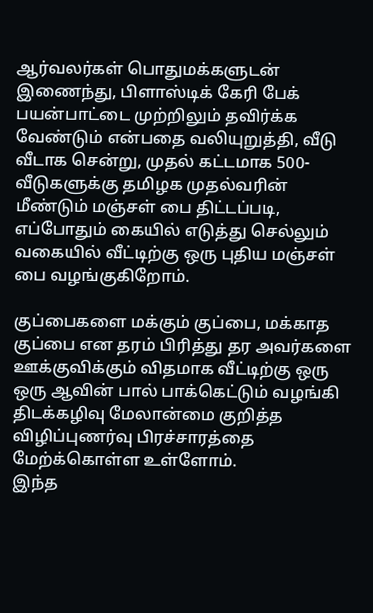ஆர்வலர்கள் பொதுமக்களுடன் இணைந்து, பிளாஸ்டிக் கேரி பேக் பயன்பாட்டை முற்றிலும் தவிர்க்க வேண்டும் என்பதை வலியுறுத்தி, வீடு வீடாக சென்று, முதல் கட்டமாக 500- வீடுகளுக்கு தமிழக முதல்வரின் மீண்டும் மஞ்சள் பை திட்டப்படி, எப்போதும் கையில் எடுத்து செல்லும் வகையில் வீட்டிற்கு ஒரு புதிய மஞ்சள் பை வழங்குகிறோம்.

குப்பைகளை மக்கும் குப்பை, மக்காத குப்பை என தரம் பிரித்து தர அவர்களை ஊக்குவிக்கும் விதமாக வீட்டிற்கு ஒரு ஒரு ஆவின் பால் பாக்கெட்டும் வழங்கி திடக்கழிவு மேலான்மை குறித்த விழிப்புணர்வு பிரச்சாரத்தை மேற்க்கொள்ள உள்ளோம்.
இந்த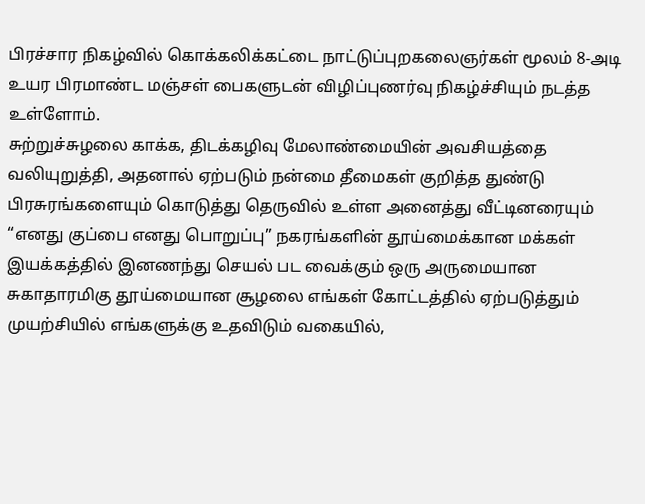பிரச்சார நிகழ்வில் கொக்கலிக்கட்டை நாட்டுப்புறகலைஞர்கள் மூலம் 8-அடி உயர பிரமாண்ட மஞ்சள் பைகளுடன் விழிப்புணர்வு நிகழ்ச்சியும் நடத்த உள்ளோம்.
சுற்றுச்சுழலை காக்க, திடக்கழிவு மேலாண்மையின் அவசியத்தை வலியுறுத்தி, அதனால் ஏற்படும் நன்மை தீமைகள் குறித்த துண்டு பிரசுரங்களையும் கொடுத்து தெருவில் உள்ள அனைத்து வீட்டினரையும் “எனது குப்பை எனது பொறுப்பு” நகரங்களின் தூய்மைக்கான மக்கள் இயக்கத்தில் இனணந்து செயல் பட வைக்கும் ஒரு அருமையான சுகாதாரமிகு தூய்மையான சூழலை எங்கள் கோட்டத்தில் ஏற்படுத்தும் முயற்சியில் எங்களுக்கு உதவிடும் வகையில்,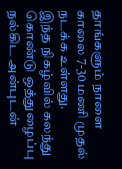தாங்களும் நாளை காலை 7-30 மணி முதல் நடக்க உள்ளது.
இந்த நிகழ்வில் கலந்து கொண்டு ஒத்துழைப்பு நல்கிட அன்புடன்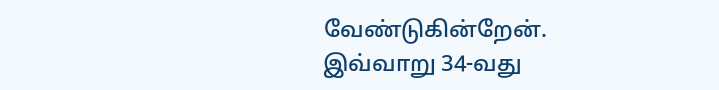வேண்டுகின்றேன்.
இவ்வாறு 34-வது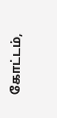கோட்டம்,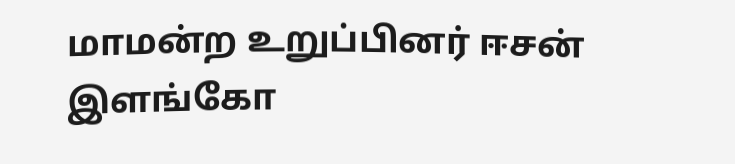மாமன்ற உறுப்பினர் ஈசன் இளங்கோ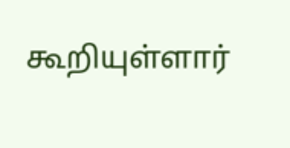கூறியுள்ளார்